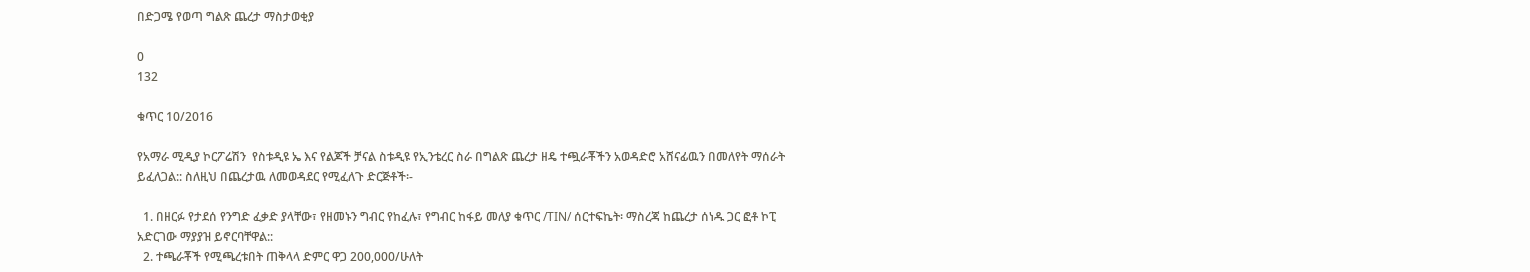በድጋሜ የወጣ ግልጽ ጨረታ ማስታወቂያ

0
132

ቁጥር 10/2016

የአማራ ሚዲያ ኮርፖሬሽን  የስቱዲዩ ኤ እና የልጆች ቻናል ስቱዲዩ የኢንቴረር ስራ በግልጽ ጨረታ ዘዴ ተጯራቾችን አወዳድሮ አሸናፊዉን በመለየት ማሰራት  ይፈለጋል:: ስለዚህ በጨረታዉ ለመወዳደር የሚፈለጉ ድርጅቶች፡-

  1. በዘርፉ የታደሰ የንግድ ፈቃድ ያላቸው፣ የዘመኑን ግብር የከፈሉ፣ የግብር ከፋይ መለያ ቁጥር /TIN/ ሰርተፍኬት፡ ማስረጃ ከጨረታ ሰነዱ ጋር ፎቶ ኮፒ አድርገው ማያያዝ ይኖርባቸዋል::
  2. ተጫራቾች የሚጫረቱበት ጠቅላላ ድምር ዋጋ 200,000/ሁለት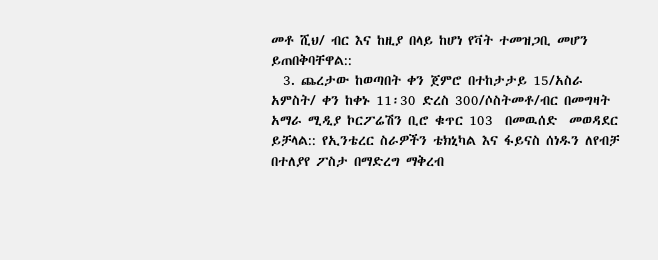መቶ ሺህ/ ብር እና ከዚያ በላይ ከሆነ የቫት ተመዝጋቢ መሆን ይጠበቅባቸዋል::
  3. ጨረታው ከወጣበት ቀን ጀምሮ በተከታታይ 15/አስራ አምስት/ ቀን ከቀኑ 11፡30 ድረስ 300/ሶስትመቶ/ብር በመግዛት አማራ ሚዲያ ኮርፖሬሽን ቢሮ ቁጥር 103  በመዉሰድ  መወዳደር ይቻላል:: የኢንቴረር ስራዎችን ቴክኒካል እና ፋይናስ ሰነዱን ለየብቻ በተለያየ ፖስታ በማድረግ ማቅረብ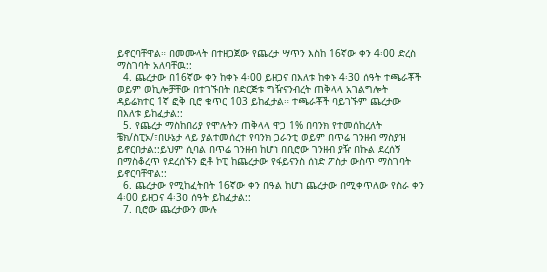ይኖርባቸዋል። በመሙላት በተዘጋጀው የጨረታ ሣጥን እስከ 16ኛው ቀን 4፡00 ድረስ ማስገባት አለባቸዉ::
  4. ጨረታው በ16ኛው ቀን ከቀኑ 4፡00 ይዘጋና በእለቱ ከቀኑ 4፡30 ሰዓት ተጫራቾች ወይም ወኪሎቻቸው በተገኙበት በድርጅቱ ግዥናንብረት ጠቅላላ አገልግሎት ዳይሬክተር 1ኛ ፎቅ ቢሮ ቁጥር 103 ይከፈታል። ተጫራቾች ባይገኙም ጨረታው በእለቱ ይከፈታል::
  5. የጨረታ ማስከበሪያ የሞሉትን ጠቅላላ ዋጋ 1% በባንክ የተመሰከረለት ቼክ/ስፒኦ/፣በሁኔታ ላይ ያልተመሰረተ የባንክ ጋራንቲ ወይም በጥሬ ገንዘብ ማስያዝ ይኖርበታል::ይህም ሲባል በጥሬ ገንዘብ ከሆነ በቢሮው ገንዘብ ያዥ በኩል ደረሰኝ በማስቆረጥ የደረሰኙን ፎቶ ኮፒ ከጨረታው የፋይናንስ ሰነድ ፖስታ ውስጥ ማስገባት ይኖርባቸዋል::
  6. ጨረታው የሚከፈትበት 16ኛው ቀን በዓል ከሆነ ጨረታው በሚቀጥለው የስራ ቀን 4፡00 ይዘጋና 4፡3ዐ ሰዓት ይከፈታል::
  7. ቢሮው ጨረታውን ሙሉ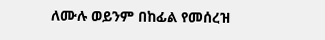ለሙሉ ወይንም በከፊል የመሰረዝ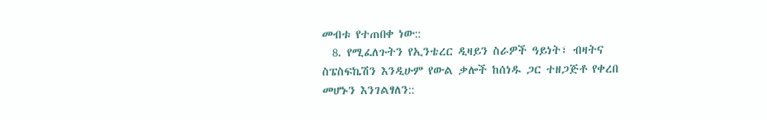መብቱ የተጠበቀ ነው::
  8. የሚፈለጉትን የኢንቴረር ዲዛይን ስራዎች ዓይነት፣ ብዛትና ስፔስፍኬሽን እንዲሁም የውል ቃሎች ከሰነዱ ጋር ተዘጋጅቶ የቀረበ መሆኑን እንገልፃለን::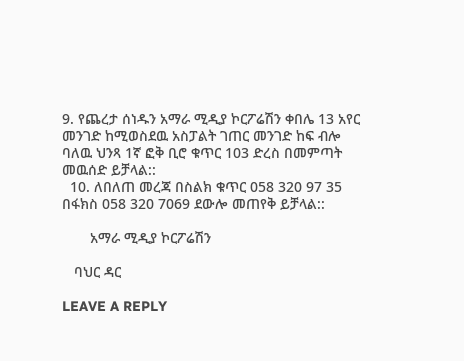9. የጨረታ ሰነዱን አማራ ሚዲያ ኮርፖሬሽን ቀበሌ 13 አየር መንገድ ከሚወስደዉ አስፓልት ገጠር መንገድ ከፍ ብሎ ባለዉ ህንጻ 1ኛ ፎቅ ቢሮ ቁጥር 103 ድረስ በመምጣት መዉሰድ ይቻላል::
  10. ለበለጠ መረጃ በስልክ ቁጥር 058 320 97 35 በፋክስ 058 320 7069 ደውሎ መጠየቅ ይቻላል::

       አማራ ሚዲያ ኮርፖሬሽን

   ባህር ዳር

LEAVE A REPLY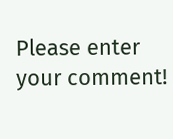Please enter your comment!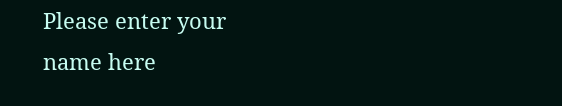Please enter your name here